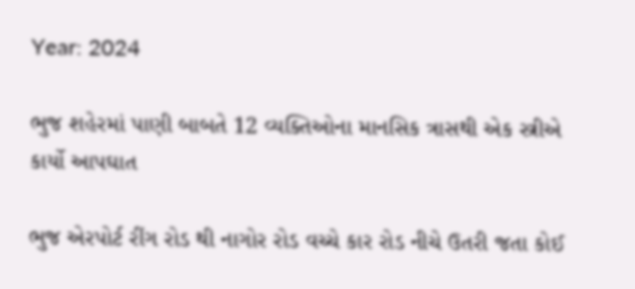Year: 2024

ભુજ શહેરમાં પાણી બાબતે 12 વ્યક્તિઓના માનસિક ત્રાસથી એક સ્ત્રીએ કાર્યો આપઘાત

ભુજ એરપોર્ટ રીંગ રોડ થી નાગોર રોડ વચ્ચે કાર રોડ નીચે ઉતરી જતા કોઈ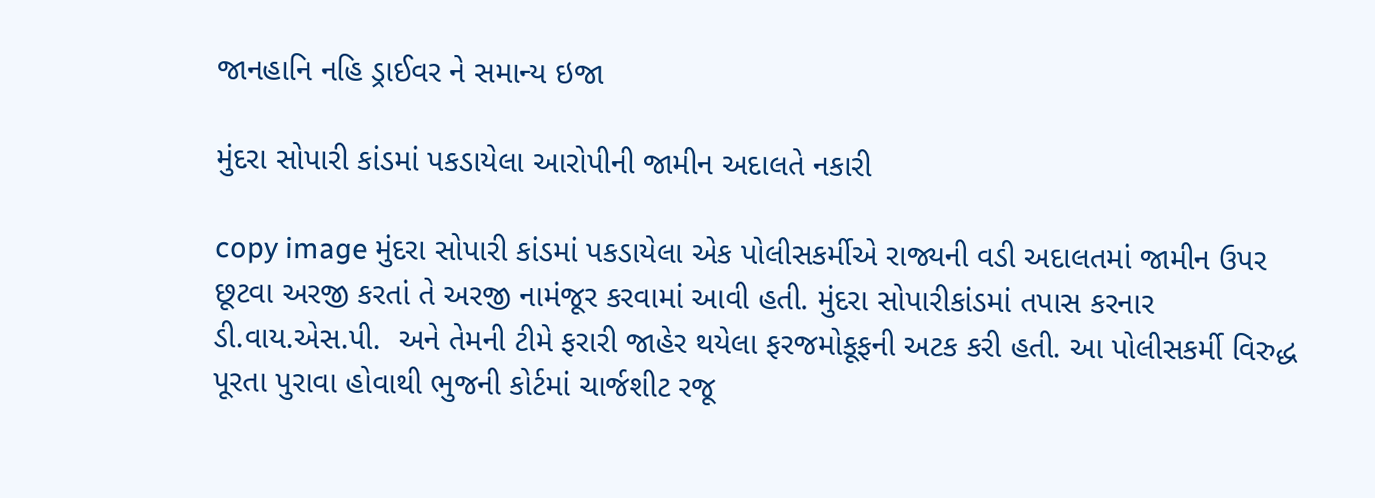જાનહાનિ નહિ ડ્રાઈવર ને સમાન્ય ઇજા

મુંદરા સોપારી કાંડમાં પકડાયેલા આરોપીની જામીન અદાલતે નકારી

copy image મુંદરા સોપારી કાંડમાં પકડાયેલા એક પોલીસકર્મીએ રાજ્યની વડી અદાલતમાં જામીન ઉપર છૂટવા અરજી કરતાં તે અરજી નામંજૂર કરવામાં આવી હતી. મુંદરા સોપારીકાંડમાં તપાસ કરનાર ડી.વાય.એસ.પી.  અને તેમની ટીમે ફરારી જાહેર થયેલા ફરજમોકૂફની અટક કરી હતી. આ પોલીસકર્મી વિરુદ્ધ પૂરતા પુરાવા હોવાથી ભુજની કોર્ટમાં ચાર્જશીટ રજૂ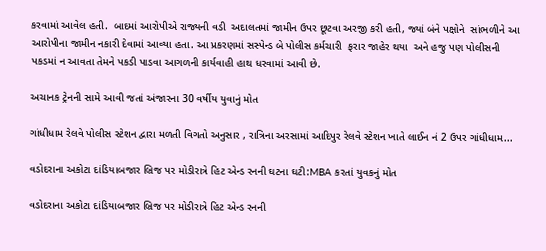કરવામાં આવેલ હતી.  બાદમાં આરોપીએ રાજ્યની વડી  અદાલતમાં જામીન ઉપર છૂટવા અરજી કરી હતી, જ્યાં બંને પક્ષોને  સાંભળીને આ આરોપીના જામીન નકારી દેવામાં આવ્યા હતા. આ પ્રકરણમાં સસ્પેન્ડ બે પોલીસ કર્મચારી  ફરાર જાહેર થયા  અને હજુ પણ પોલીસની પકડમાં ન આવતા તેમને પકડી પાડવા આગળની કાર્યવાહી હાથ ધરવામાં આવી છે.

અચાનક ટ્રેનની સામે આવી જતાં અંજારના 30 વર્ષીય યુવાનું મોત

ગાંધીધામ રેલવે પોલીસ સ્ટેશન દ્વારા મળતી વિગતો અનુસાર , રાત્રિના અરસામાં આદિપુર રેલવે સ્ટેશન ખાતે લાઈન નં 2 ઉપર ગાંધીધામ...

વડોદરાના અકોટા દાંડિયાબજાર બ્રિજ પર મોડીરાત્રે હિટ એન્ડ રનની ઘટના ઘટી:MBA કરતાં યુવકનું મોત

વડોદરાના અકોટા દાંડિયાબજાર બ્રિજ પર મોડીરાત્રે હિટ એન્ડ રનની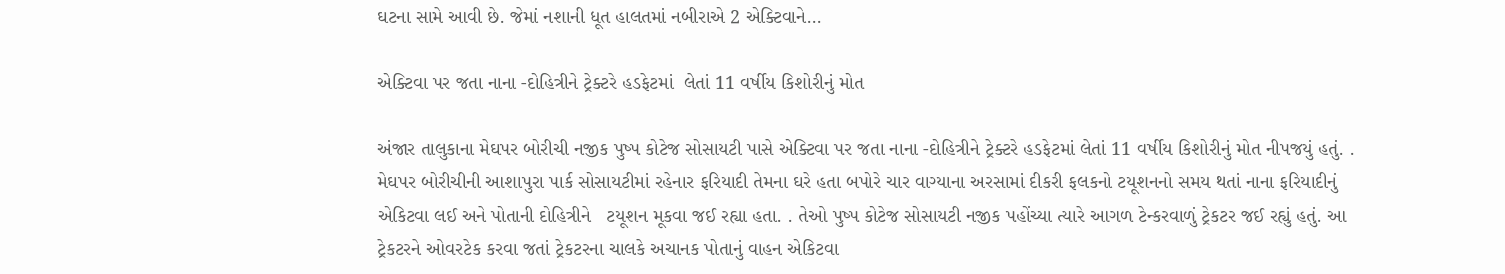ઘટના સામે આવી છે. જેમાં નશાની ધૂત હાલતમાં નબીરાએ 2 એક્ટિવાને...

એક્ટિવા પર જતા નાના -દોહિત્રીને ટ્રેક્ટરે હડફેટમાં  લેતાં 11 વર્ષીય કિશોરીનું મોત

અંજાર તાલુકાના મેઘપર બોરીચી નજીક પુષ્પ કોટેજ સોસાયટી પાસે એક્ટિવા પર જતા નાના -દોહિત્રીને ટ્રેક્ટરે હડફેટમાં લેતાં 11 વર્ષીય કિશોરીનું મોત નીપજયું હતું. . મેઘપર બોરીચીની આશાપુરા પાર્ક સોસાયટીમાં રહેનાર ફરિયાદી તેમના ઘરે હતા બપોરે ચાર વાગ્યાના અરસામાં દીકરી ફલકનો ટયૂશનનો સમય થતાં નાના ફરિયાદીનું એકિટવા લઈ અને પોતાની દોહિત્રીને   ટયૂશન મૂકવા જઈ રહ્યા હતા. . તેઓ પુષ્પ કોટેજ સોસાયટી નજીક પહોંચ્યા ત્યારે આગળ ટેન્કરવાળું ટ્રેકટર જઈ રહ્યું હતું. આ ટ્રેકટરને ઓવરટેક કરવા જતાં ટ્રેકટરના ચાલકે અચાનક પોતાનું વાહન એકિટવા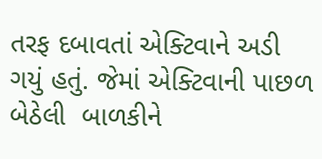તરફ દબાવતાં એક્ટિવાને અડી ગયું હતું. જેમાં એક્ટિવાની પાછળ બેઠેલી  બાળકીને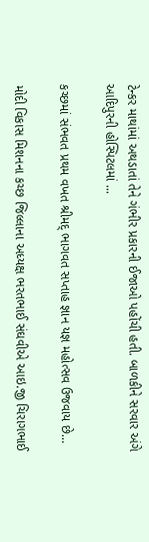ટેન્કર માથાંમાં અથડાતાં તેને ગંભીર પ્રકારની ઈજાઓ પહોંચી હતી. બાળકીને સરવાર અંગે આદિપુરની હોસ્પિટલમાં ...

કચ્છમાં સંભવત પ્રથમ વખત શ્રીમદ્ ભાગવત સપ્તાહ જ્ઞાન યજ્ઞ મહોત્સવ ઉજવાય છે…

મોદી વિકાસ મિશનના કચ્છ જિલ્લાના અધ્યક્ષ ભરતભાઈ સંઘવીએ આઇ.જી ચિરાગભાઈ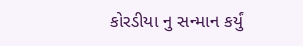કોરડીયા નુ સન્માન કર્યું